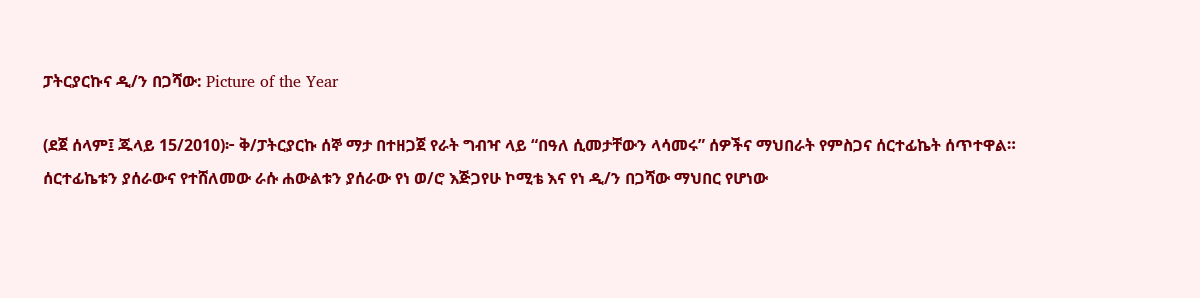ፓትርያርኩና ዲ/ን በጋሻው: Picture of the Year

(ደጀ ሰላም፤ ጁላይ 15/2010)፦ ቅ/ፓትርያርኩ ሰኞ ማታ በተዘጋጀ የራት ግብዣ ላይ “በዓለ ሲመታቸውን ላሳመሩ” ሰዎችና ማህበራት የምስጋና ሰርተፊኬት ሰጥተዋል። ሰርተፊኬቱን ያሰራውና የተሸለመው ራሱ ሐውልቱን ያሰራው የነ ወ/ሮ እጅጋየሁ ኮሚቴ እና የነ ዲ/ን በጋሻው ማህበር የሆነው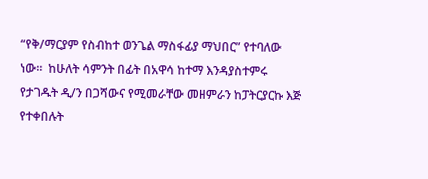“የቅ/ማርያም የስብከተ ወንጌል ማስፋፊያ ማህበር” የተባለው ነው።  ከሁለት ሳምንት በፊት በአዋሳ ከተማ እንዳያስተምሩ የታገዱት ዲ/ን በጋሻውና የሚመራቸው መዘምራን ከፓትርያርኩ እጅ የተቀበሉት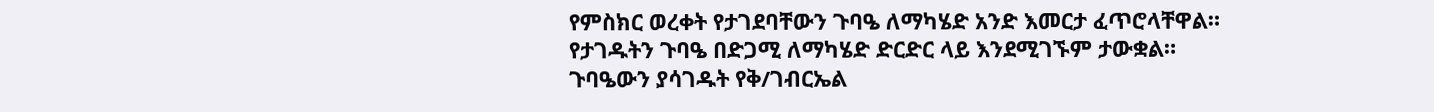የምስክር ወረቀት የታገደባቸውን ጉባዔ ለማካሄድ አንድ እመርታ ፈጥሮላቸዋል። የታገዱትን ጉባዔ በድጋሚ ለማካሄድ ድርድር ላይ እንደሚገኙም ታውቋል። ጉባዔውን ያሳገዱት የቅ/ገብርኤል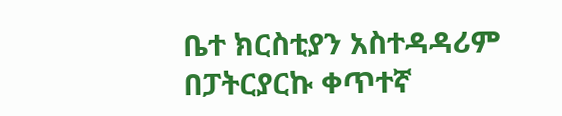ቤተ ክርስቲያን አስተዳዳሪም በፓትርያርኩ ቀጥተኛ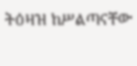ትዕዛዝ ከሥልጣናቸው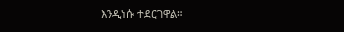እንዲነሱ ተደርገዋል።